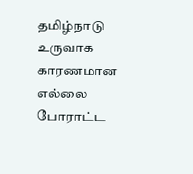தமிழ்நாடு உருவாக காரணமான எல்லை போராட்ட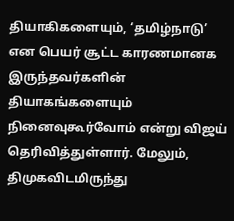தியாகிகளையும், ‘தமிழ்நாடு’ என பெயர் சூட்ட காரணமானக இருந்தவர்களின் தியாகங்களையும் நினைவுகூர்வோம் என்று விஜய் தெரிவித்துள்ளார். மேலும், திமுகவிடமிருந்து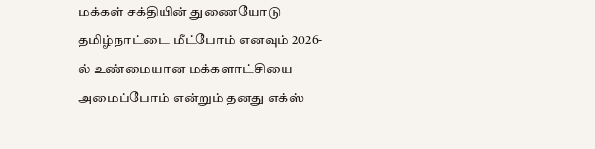மக்கள் சக்தியின் துணையோடு தமிழ்நாட்டை மீட்போம் எனவும் 2026-ல் உண்மையான மக்களாட்சியை அமைப்போம் என்றும் தனது எக்ஸ்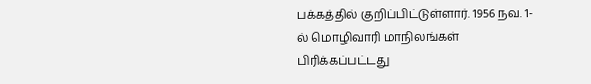பக்கத்தில் குறிப்பிட்டுள்ளார். 1956 நவ. 1-ல் மொழிவாரி மாநிலங்கள் பிரிக்கப்பட்டது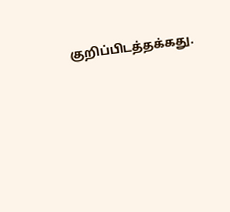குறிப்பிடத்தக்கது.